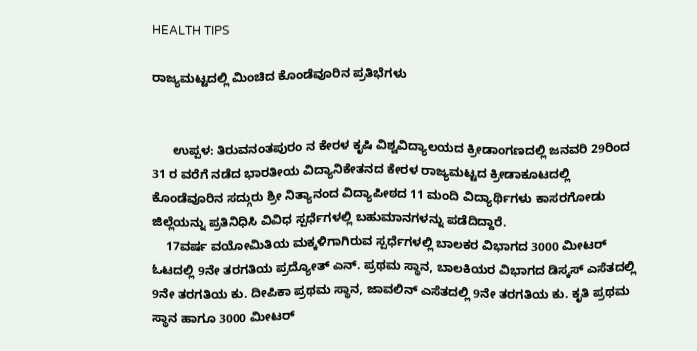HEALTH TIPS

ರಾಜ್ಯಮಟ್ಟದಲ್ಲಿ ಮಿಂಚಿದ ಕೊಂಡೆವೂರಿನ ಪ್ರತಿಭೆಗಳು


      ಉಪ್ಪಳ: ತಿರುವನಂತಪುರಂ ನ ಕೇರಳ ಕೃಷಿ ವಿಶ್ವವಿದ್ಯಾಲಯದ ಕ್ರೀಡಾಂಗಣದಲ್ಲಿ ಜನವರಿ 29ರಿಂದ 31 ರ ವರೆಗೆ ನಡೆದ ಭಾರತೀಯ ವಿದ್ಯಾನಿಕೇತನದ ಕೇರಳ ರಾಜ್ಯಮಟ್ಟದ ಕ್ರೀಡಾಕೂಟದಲ್ಲಿ ಕೊಂಡೆವೂರಿನ ಸದ್ಗುರು ಶ್ರೀ ನಿತ್ಯಾನಂದ ವಿದ್ಯಾಪೀಠದ 11 ಮಂದಿ ವಿದ್ಯಾರ್ಥಿಗಳು ಕಾಸರಗೋಡು  ಜಿಲ್ಲೆಯನ್ನು ಪ್ರತಿನಿಧಿಸಿ ವಿವಿಧ ಸ್ಪರ್ಧೆಗಳಲ್ಲಿ ಬಹುಮಾನಗಳನ್ನು ಪಡೆದಿದ್ದಾರೆ.
    17ವರ್ಷ ವಯೋಮಿತಿಯ ಮಕ್ಕಳಿಗಾಗಿರುವ ಸ್ಪರ್ಧೆಗಳಲ್ಲಿ ಬಾಲಕರ ವಿಭಾಗದ 3000 ಮೀಟರ್ ಓಟದಲ್ಲಿ 9ನೇ ತರಗತಿಯ ಪ್ರದ್ಯೋತ್ ಎನ್. ಪ್ರಥಮ ಸ್ಥಾನ, ಬಾಲಕಿಯರ ವಿಭಾಗದ ಡಿಸ್ಕಸ್ ಎಸೆತದಲ್ಲಿ 9ನೇ ತರಗತಿಯ ಕು. ದೀಪಿಕಾ ಪ್ರಥಮ ಸ್ಥಾನ, ಜಾವಲಿನ್ ಎಸೆತದಲ್ಲಿ 9ನೇ ತರಗತಿಯ ಕು. ಕೃತಿ ಪ್ರಥಮ ಸ್ಥಾನ ಹಾಗೂ 3000 ಮೀಟರ್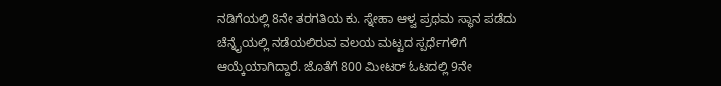ನಡಿಗೆಯಲ್ಲಿ 8ನೇ ತರಗತಿಯ ಕು. ಸ್ನೇಹಾ ಆಳ್ವ ಪ್ರಥಮ ಸ್ಥಾನ ಪಡೆದು ಚೆನ್ನೈಯಲ್ಲಿ ನಡೆಯಲಿರುವ ವಲಯ ಮಟ್ಟದ ಸ್ಪರ್ಧೆಗಳಿಗೆ ಆಯ್ಕೆಯಾಗಿದ್ದಾರೆ. ಜೊತೆಗೆ 800 ಮೀಟರ್ ಓಟದಲ್ಲಿ 9ನೇ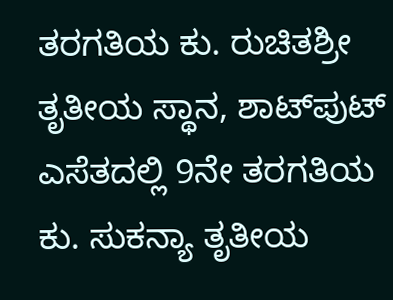ತರಗತಿಯ ಕು. ರುಚಿತಶ್ರೀ ತೃತೀಯ ಸ್ಥಾನ, ಶಾಟ್‍ಪುಟ್ ಎಸೆತದಲ್ಲಿ 9ನೇ ತರಗತಿಯ ಕು. ಸುಕನ್ಯಾ ತೃತೀಯ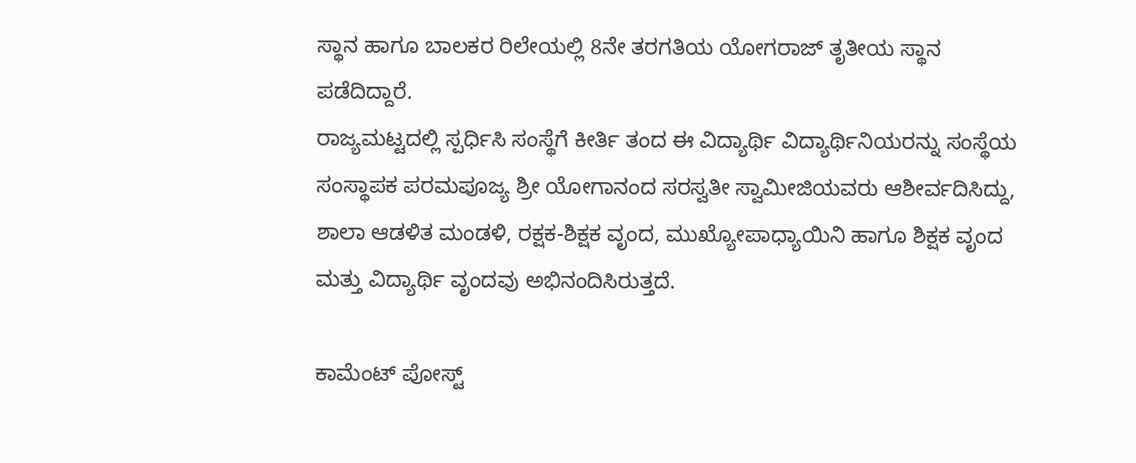ಸ್ಥಾನ ಹಾಗೂ ಬಾಲಕರ ರಿಲೇಯಲ್ಲಿ 8ನೇ ತರಗತಿಯ ಯೋಗರಾಜ್ ತೃತೀಯ ಸ್ಥಾನ ಪಡೆದಿದ್ದಾರೆ.
ರಾಜ್ಯಮಟ್ಟದಲ್ಲಿ ಸ್ಪರ್ಧಿಸಿ ಸಂಸ್ಥೆಗೆ ಕೀರ್ತಿ ತಂದ ಈ ವಿದ್ಯಾರ್ಥಿ ವಿದ್ಯಾರ್ಥಿನಿಯರನ್ನು ಸಂಸ್ಥೆಯ ಸಂಸ್ಥಾಪಕ ಪರಮಪೂಜ್ಯ ಶ್ರೀ ಯೋಗಾನಂದ ಸರಸ್ವತೀ ಸ್ವಾಮೀಜಿಯವರು ಆಶೀರ್ವದಿಸಿದ್ದು, ಶಾಲಾ ಆಡಳಿತ ಮಂಡಳಿ, ರಕ್ಷಕ-ಶಿಕ್ಷಕ ವೃಂದ, ಮುಖ್ಯೋಪಾಧ್ಯಾಯಿನಿ ಹಾಗೂ ಶಿಕ್ಷಕ ವೃಂದ ಮತ್ತು ವಿದ್ಯಾರ್ಥಿ ವೃಂದವು ಅಭಿನಂದಿಸಿರುತ್ತದೆ.

ಕಾಮೆಂಟ್‌‌ ಪೋಸ್ಟ್‌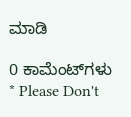ಮಾಡಿ

0 ಕಾಮೆಂಟ್‌ಗಳು
* Please Don't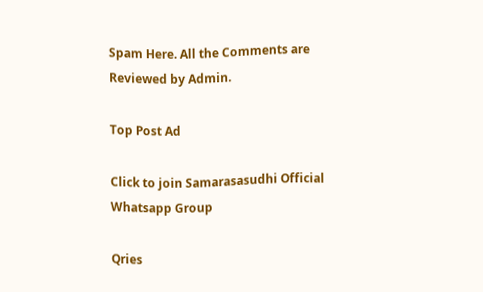Spam Here. All the Comments are Reviewed by Admin.

Top Post Ad

Click to join Samarasasudhi Official Whatsapp Group

Qries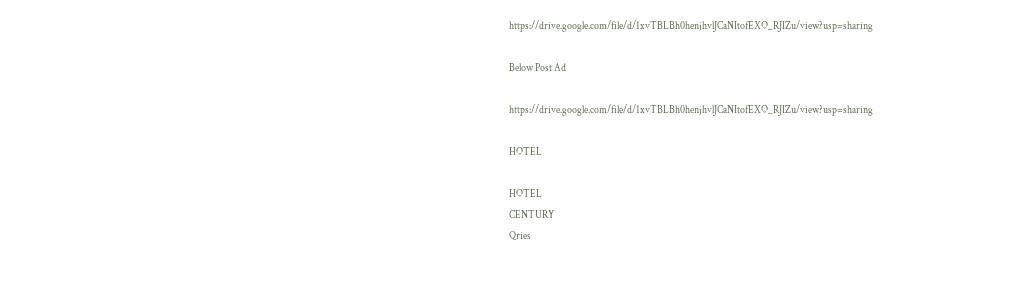https://drive.google.com/file/d/1xvTBLBh0henjhvlJCaNItofEXO_RJIZu/view?usp=sharing

Below Post Ad

https://drive.google.com/file/d/1xvTBLBh0henjhvlJCaNItofEXO_RJIZu/view?usp=sharing

HOTEL

HOTEL
CENTURY
Qries